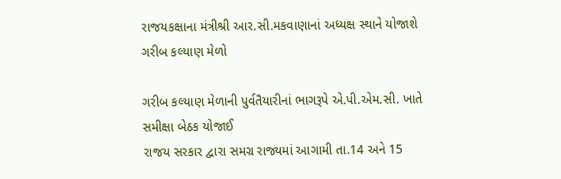રાજયકક્ષાના મંત્રીશ્રી આર.સી.મકવાણાનાં અધ્યક્ષ સ્થાને યોજાશે ગરીબ કલ્યાણ મેળો

ગરીબ કલ્યાણ મેળાની પુર્વતૈયારીનાં ભાગરૂપે એ.પી.એમ.સી. ખાતે સમીક્ષા બેઠક યોજાઈ
રાજય સરકાર દ્વારા સમગ્ર રાજ્યમાં આગામી તા.14 અને 15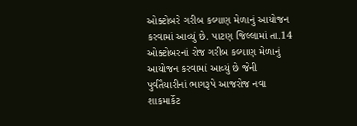ઓક્ટોબરે ગરીબ કલ્યાણ મેળાનું આયોજન કરવામાં આવ્યું છે. પાટણ જિલ્લામાં તા.14 ઓક્ટોબરનાં રોજ ગરીબ કલ્યાણ મેળાનું આયોજન કરવામાં આવ્યું છે જેની પુર્વતૈયારીનાં ભાગરૂપે આજરોજ નવા શાકમાર્કેટ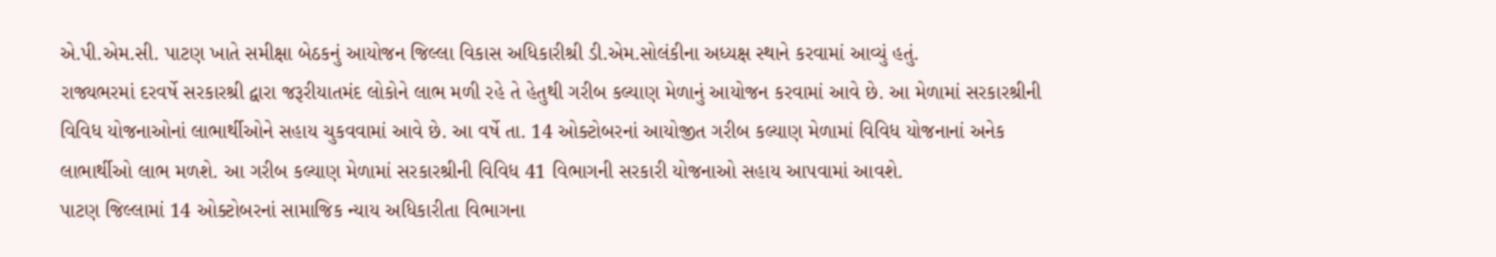એ.પી.એમ.સી. પાટણ ખાતે સમીક્ષા બેઠકનું આયોજન જિલ્લા વિકાસ અધિકારીશ્રી ડી.એમ.સોલંકીના અધ્યક્ષ સ્થાને કરવામાં આવ્યું હતું.
રાજ્યભરમાં દરવર્ષે સરકારશ્રી દ્વારા જરૂરીયાતમંદ લોકોને લાભ મળી રહે તે હેતુથી ગરીબ કલ્યાણ મેળાનું આયોજન કરવામાં આવે છે. આ મેળામાં સરકારશ્રીની વિવિધ યોજનાઓનાં લાભાર્થીઓને સહાય ચુકવવામાં આવે છે. આ વર્ષે તા. 14 ઓક્ટોબરનાં આયોજીત ગરીબ કલ્યાણ મેળામાં વિવિધ યોજનાનાં અનેક લાભાર્થીઓ લાભ મળશે. આ ગરીબ કલ્યાણ મેળામાં સરકારશ્રીની વિવિધ 41 વિભાગની સરકારી યોજનાઓ સહાય આપવામાં આવશે.
પાટણ જિલ્લામાં 14 ઓક્ટોબરનાં સામાજિક ન્યાય અધિકારીતા વિભાગના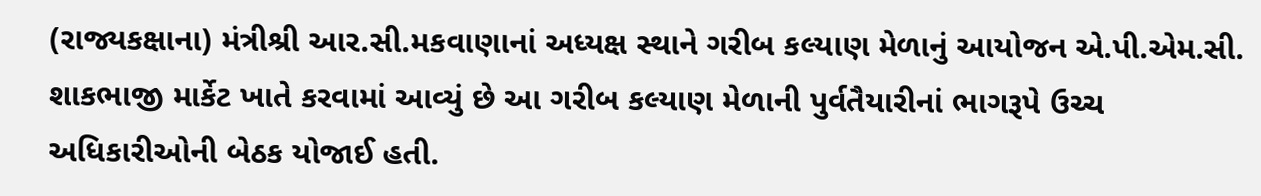(રાજ્યકક્ષાના) મંત્રીશ્રી આર.સી.મકવાણાનાં અધ્યક્ષ સ્થાને ગરીબ કલ્યાણ મેળાનું આયોજન એ.પી.એમ.સી. શાકભાજી માર્કેટ ખાતે કરવામાં આવ્યું છે આ ગરીબ કલ્યાણ મેળાની પુર્વતૈયારીનાં ભાગરૂપે ઉચ્ચ અધિકારીઓની બેઠક યોજાઈ હતી.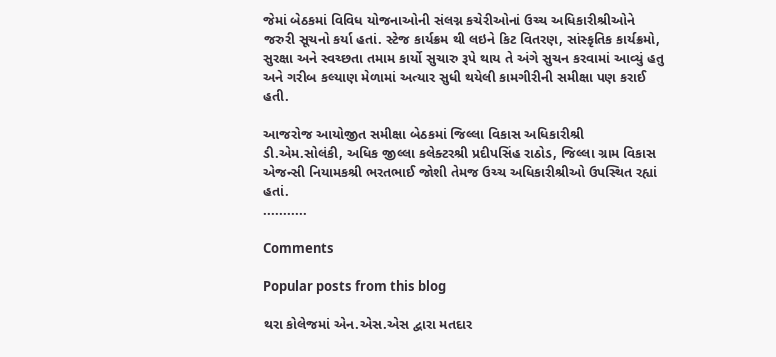જેમાં બેઠકમાં વિવિધ યોજનાઓની સંલગ્ન કચેરીઓનાં ઉચ્ચ અધિકારીશ્રીઓને જરુરી સૂચનો કર્યા હતાં. સ્ટેજ કાર્યક્રમ થી લઇને કિટ વિતરણ, સાંસ્કૃતિક કાર્યક્રમો, સુરક્ષા અને સ્વચ્છતા તમામ કાર્યો સુચારુ રૂપે થાય તે અંગે સુચન કરવામાં આવ્યું હતુ અને ગરીબ કલ્યાણ મેળામાં અત્યાર સુધી થયેલી કામગીરીની સમીક્ષા પણ કરાઈ હતી.

આજરોજ આયોજીત સમીક્ષા બેઠકમાં જિલ્લા વિકાસ અધિકારીશ્રી ડી.એમ.સોલંકી, અધિક જીલ્લા કલેક્ટરશ્રી પ્રદીપસિંહ રાઠોડ, જિલ્લા ગ્રામ વિકાસ એજન્સી નિયામકશ્રી ભરતભાઈ જોશી તેમજ ઉચ્ચ અધિકારીશ્રીઓ ઉપસ્થિત રહ્યાં હતાં.
...........

Comments

Popular posts from this blog

થરા કોલેજમાં એન.એસ.એસ દ્વારા મતદાર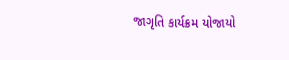જાગૃતિ કાર્યક્રમ યોજાયો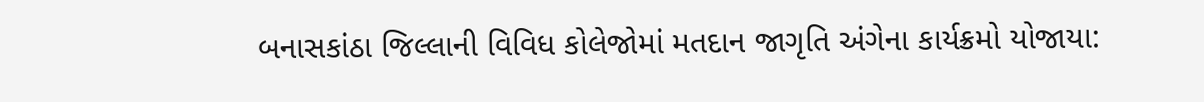બનાસકાંઠા જિલ્લાની વિવિધ કોલેજોમાં મતદાન જાગૃતિ અંગેના કાર્યક્રમો યોજાયા: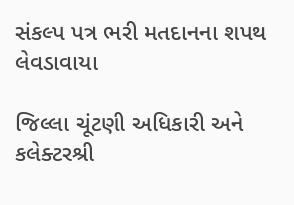સંકલ્પ પત્ર ભરી મતદાનના શપથ લેવડાવાયા

જિલ્લા ચૂંટણી અધિકારી અને કલેક્ટરશ્રી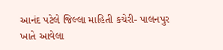આનંદ પટેલે જિલ્લા માહિતી કચેરી- પાલનપુર ખાતે આવેલા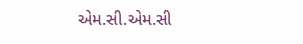એમ.સી.એમ.સી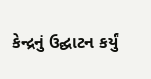કેન્દ્રનું ઉદ્ઘાટન કર્યું